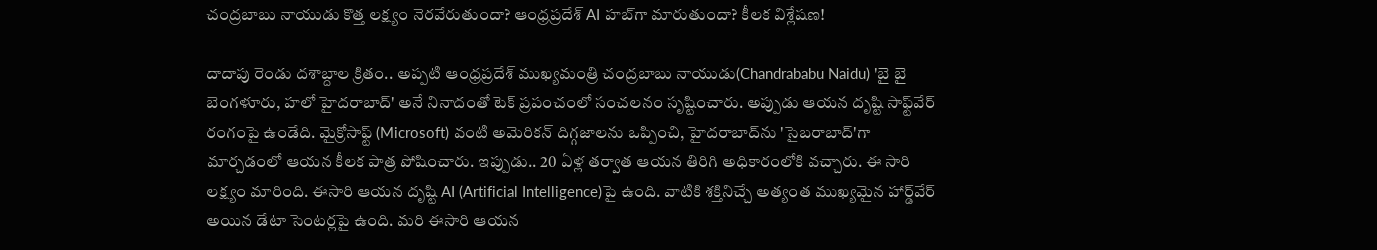చంద్రబాబు నాయుడు కొత్త లక్ష్యం నెరవేరుతుందా? ఆంధ్రప్రదేశ్‌ AI హబ్‌గా మారుతుందా? కీలక విశ్లేషణ!

దాదాపు రెండు దశాబ్దాల క్రితం.. అప్పటి ఆంధ్రప్రదేశ్ ముఖ్యమంత్రి చంద్రబాబు నాయుడు(Chandrababu Naidu) 'బై బై బెంగళూరు, హలో హైదరాబాద్' అనే నినాదంతో టెక్ ప్రపంచంలో సంచలనం సృష్టించారు. అప్పుడు ఆయన దృష్టి సాఫ్ట్‌వేర్ రంగంపై ఉండేది. మైక్రోసాఫ్ట్ (Microsoft) వంటి అమెరికన్ దిగ్గజాలను ఒప్పించి, హైదరాబాద్‌ను 'సైబరాబాద్'గా మార్చడంలో ఆయన కీలక పాత్ర పోషించారు. ఇప్పుడు.. 20 ఏళ్ల తర్వాత ఆయన తిరిగి అధికారంలోకి వచ్చారు. ఈ సారి లక్ష్యం మారింది. ఈసారి ఆయన దృష్టి AI (Artificial Intelligence)పై ఉంది. వాటికి శక్తినిచ్చే అత్యంత ముఖ్యమైన హార్డ్‌వేర్ అయిన డేటా సెంటర్లపై ఉంది. మరి ఈసారి ఆయన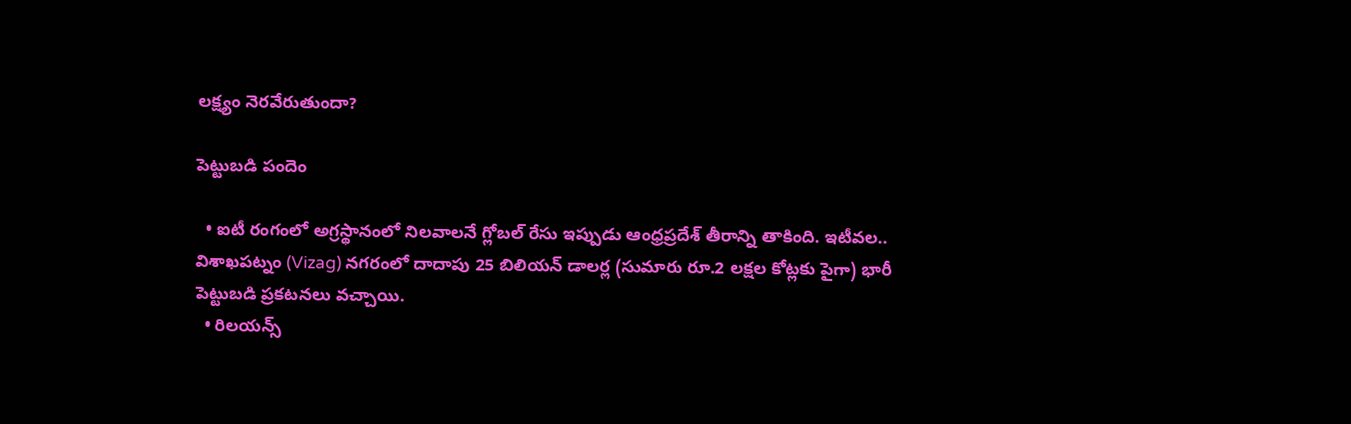లక్ష్యం నెరవేరుతుందా?

పెట్టుబడి పందెం

  • ఐటీ రంగంలో అగ్రస్థానంలో నిలవాలనే గ్లోబల్ రేసు ఇప్పుడు ఆంధ్రప్రదేశ్ తీరాన్ని తాకింది. ఇటీవల.. విశాఖపట్నం (Vizag) నగరంలో దాదాపు 25 బిలియన్ డాలర్ల (సుమారు రూ.2 లక్షల కోట్లకు పైగా) భారీ పెట్టుబడి ప్రకటనలు వచ్చాయి.
  • రిలయన్స్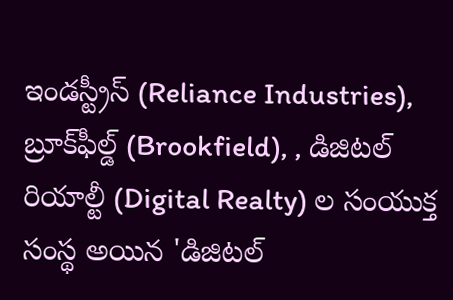ఇండస్ట్రీస్ (Reliance Industries), బ్రూక్‌ఫీల్డ్ (Brookfield), , డిజిటల్ రియాల్టీ (Digital Realty) ల సంయుక్త సంస్థ అయిన 'డిజిటల్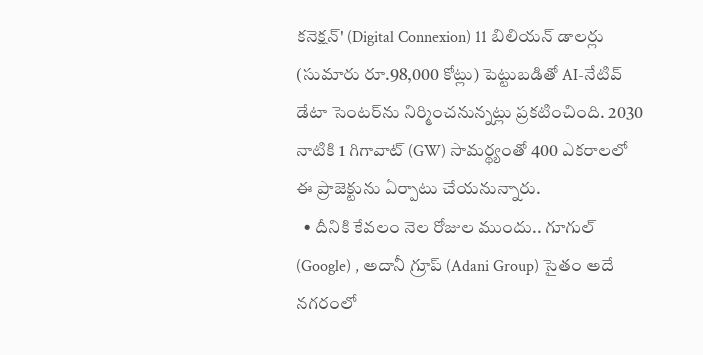కనెక్షన్' (Digital Connexion) 11 బిలియన్ డాలర్లు (సుమారు రూ.98,000 కోట్లు) పెట్టుబడితో AI-నేటివ్ డేటా సెంటర్‌ను నిర్మించనున్నట్లు ప్రకటించింది. 2030 నాటికి 1 గిగావాట్ (GW) సామర్థ్యంతో 400 ఎకరాలలో ఈ ప్రాజెక్టును ఏర్పాటు చేయనున్నారు.
  • దీనికి కేవలం నెల రోజుల ముందు.. గూగుల్ (Google) , అదానీ గ్రూప్ (Adani Group) సైతం అదే నగరంలో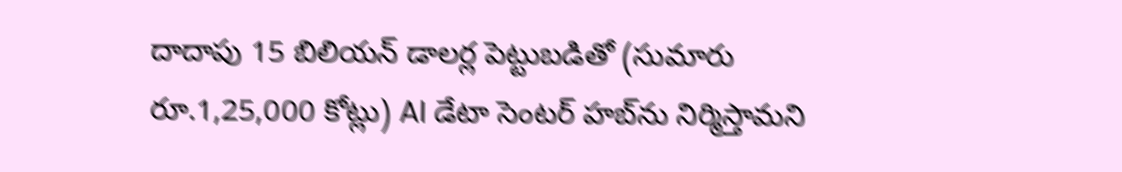దాదాపు 15 బిలియన్ డాలర్ల పెట్టుబడితో (సుమారు రూ.1,25,000 కోట్లు) AI డేటా సెంటర్ హబ్‌ను నిర్మిస్తామని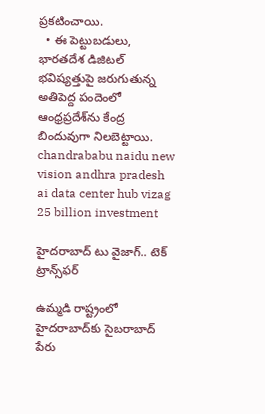ప్రకటించాయి.
  • ఈ పెట్టుబడులు, భారతదేశ డిజిటల్ భవిష్యత్తుపై జరుగుతున్న అతిపెద్ద పందెంలో ఆంధ్రప్రదేశ్‌ను కేంద్ర బిందువుగా నిలబెట్టాయి.
chandrababu naidu new vision andhra pradesh ai data center hub vizag 25 billion investment

హైదరాబాద్ టు వైజాగ్.. టెక్ ట్రాన్స్‌ఫర్

ఉమ్మడి రాష్ట్రంలో హైదరాబాద్‌కు సైబరాబాద్ పేరు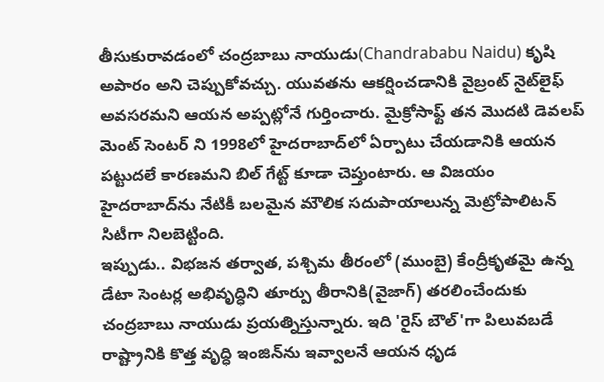తీసుకురావడంలో చంద్రబాబు నాయుడు(Chandrababu Naidu) కృషి అపారం అని చెప్పుకోవచ్చు. యువతను ఆకర్షించడానికి వైబ్రంట్ నైట్‌లైఫ్ అవసరమని ఆయన అప్పట్లోనే గుర్తించారు. మైక్రోసాఫ్ట్ తన మొదటి డెవలప్ మెంట్ సెంటర్ ని 1998లో హైదరాబాద్‌లో ఏర్పాటు చేయడానికి ఆయన పట్టుదలే కారణమని బిల్ గేట్ట్ కూడా చెప్తుంటారు. ఆ విజయం హైదరాబాద్‌ను నేటికీ బలమైన మౌలిక సదుపాయాలున్న మెట్రోపాలిటన్ సిటీగా నిలబెట్టింది.
ఇప్పుడు.. విభజన తర్వాత, పశ్చిమ తీరంలో (ముంబై) కేంద్రీకృతమై ఉన్న డేటా సెంటర్ల అభివృద్ధిని తూర్పు తీరానికి(వైజాగ్) తరలించేందుకు చంద్రబాబు నాయుడు ప్రయత్నిస్తున్నారు. ఇది 'రైస్ బౌల్'గా పిలువబడే రాష్ట్రానికి కొత్త వృద్ధి ఇంజిన్‌ను ఇవ్వాలనే ఆయన ధృడ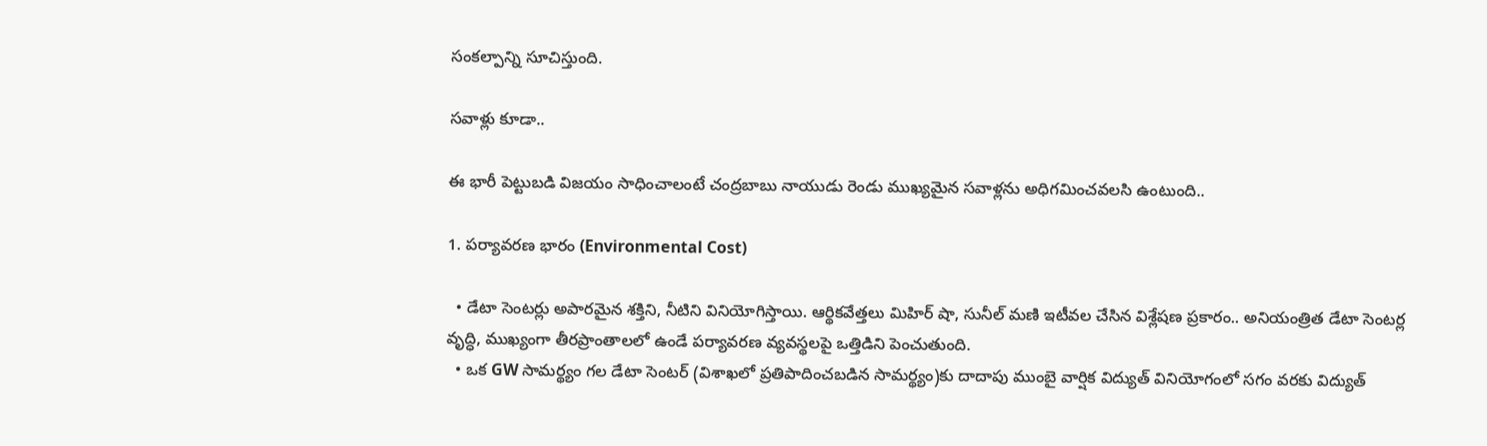సంకల్పాన్ని సూచిస్తుంది.

సవాళ్లు కూడా..

ఈ భారీ పెట్టుబడి విజయం సాధించాలంటే చంద్రబాబు నాయుడు రెండు ముఖ్యమైన సవాళ్లను అధిగమించవలసి ఉంటుంది..

1. పర్యావరణ భారం (Environmental Cost)

  • డేటా సెంటర్లు అపారమైన శక్తిని, నీటిని వినియోగిస్తాయి. ఆర్థికవేత్తలు మిహిర్ షా, సునీల్ మణి ఇటీవల చేసిన విశ్లేషణ ప్రకారం.. అనియంత్రిత డేటా సెంటర్ల వృద్ధి, ముఖ్యంగా తీరప్రాంతాలలో ఉండే పర్యావరణ వ్యవస్థలపై ఒత్తిడిని పెంచుతుంది.
  • ఒక GW సామర్థ్యం గల డేటా సెంటర్ (విశాఖలో ప్రతిపాదించబడిన సామర్థ్యం)కు దాదాపు ముంబై వార్షిక విద్యుత్ వినియోగంలో సగం వరకు విద్యుత్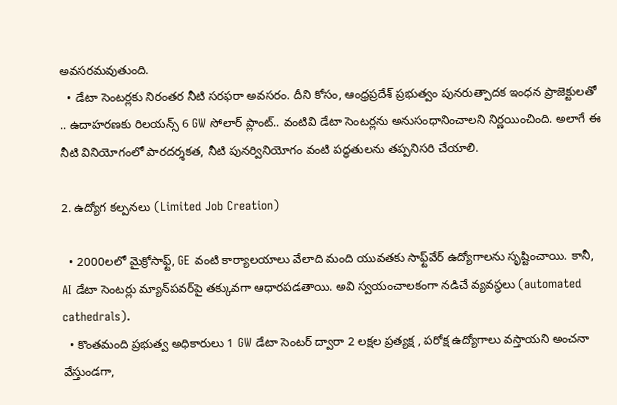అవసరమవుతుంది.
  • డేటా సెంటర్లకు నిరంతర నీటి సరఫరా అవసరం. దీని కోసం, ఆంధ్రప్రదేశ్ ప్రభుత్వం పునరుత్పాదక ఇంధన ప్రాజెక్టులతో .. ఉదాహరణకు రిలయన్స్ 6 GW సోలార్ ప్లాంట్.. వంటివి డేటా సెంటర్లను అనుసంధానించాలని నిర్ణయించింది. అలాగే ఈ నీటి వినియోగంలో పారదర్శకత, నీటి పునర్వినియోగం వంటి పద్ధతులను తప్పనిసరి చేయాలి.

2. ఉద్యోగ కల్పనలు (Limited Job Creation)

  • 2000లలో మైక్రోసాఫ్ట్, GE వంటి కార్యాలయాలు వేలాది మంది యువతకు సాఫ్ట్‌వేర్ ఉద్యోగాలను సృష్టించాయి. కానీ, AI డేటా సెంటర్లు మ్యాన్‌పవర్‌పై తక్కువగా ఆధారపడతాయి. అవి స్వయంచాలకంగా నడిచే వ్యవస్థలు (automated cathedrals).
  • కొంతమంది ప్రభుత్వ అధికారులు 1 GW డేటా సెంటర్ ద్వారా 2 లక్షల ప్రత్యక్ష , పరోక్ష ఉద్యోగాలు వస్తాయని అంచనా వేస్తుండగా,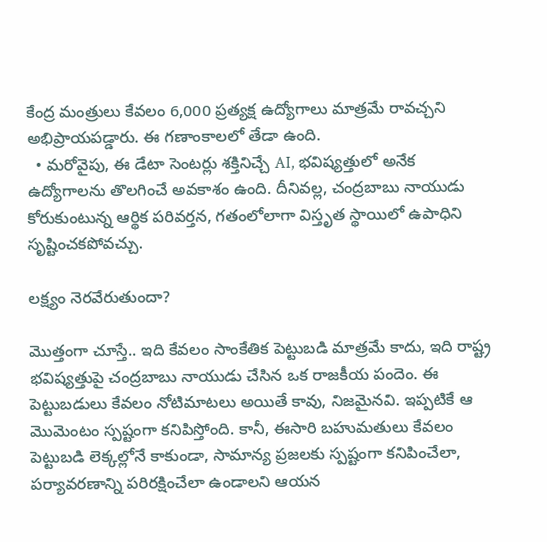కేంద్ర మంత్రులు కేవలం 6,000 ప్రత్యక్ష ఉద్యోగాలు మాత్రమే రావచ్చని అభిప్రాయపడ్డారు. ఈ గణాంకాలలో తేడా ఉంది.
  • మరోవైపు, ఈ డేటా సెంటర్లు శక్తినిచ్చే AI, భవిష్యత్తులో అనేక ఉద్యోగాలను తొలగించే అవకాశం ఉంది. దీనివల్ల, చంద్రబాబు నాయుడు కోరుకుంటున్న ఆర్థిక పరివర్తన, గతంలోలాగా విస్తృత స్థాయిలో ఉపాధిని సృష్టించకపోవచ్చు.

లక్ష్యం నెరవేరుతుందా?

మొత్తంగా చూస్తే.. ఇది కేవలం సాంకేతిక పెట్టుబడి మాత్రమే కాదు, ఇది రాష్ట్ర భవిష్యత్తుపై చంద్రబాబు నాయుడు చేసిన ఒక రాజకీయ పందెం. ఈ పెట్టుబడులు కేవలం నోటిమాటలు అయితే కావు, నిజమైనవి. ఇప్పటికే ఆ మొమెంటం స్పష్టంగా కనిపిస్తోంది. కానీ, ఈసారి బహుమతులు కేవలం పెట్టుబడి లెక్కల్లోనే కాకుండా, సామాన్య ప్రజలకు స్పష్టంగా కనిపించేలా, పర్యావరణాన్ని పరిరక్షించేలా ఉండాలని ఆయన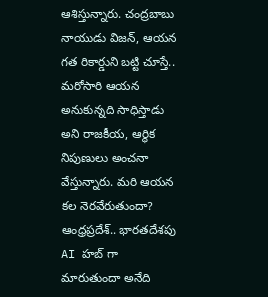ఆశిస్తున్నారు. చంద్రబాబు నాయుడు విజన్, ఆయన గత రికార్డుని బట్టి చూస్తే.. మరోసారి ఆయన అనుకున్నది సాధిస్తాడు అని రాజకీయ, ఆర్థిక నిపుణులు అంచనా వేస్తున్నారు. మరి ఆయన కల నెరవేరుతుందా? ఆంధ్రప్రదేశ్.. భారతదేశపు AI హబ్ గా మారుతుందా అనేది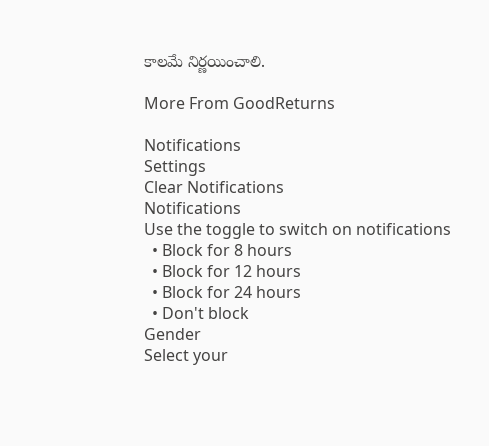కాలమే నిర్ణయించాలి.

More From GoodReturns

Notifications
Settings
Clear Notifications
Notifications
Use the toggle to switch on notifications
  • Block for 8 hours
  • Block for 12 hours
  • Block for 24 hours
  • Don't block
Gender
Select your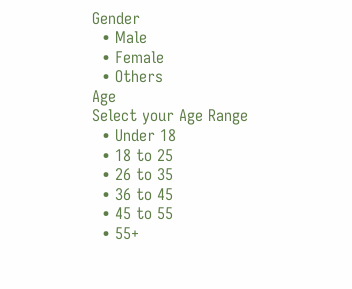Gender
  • Male
  • Female
  • Others
Age
Select your Age Range
  • Under 18
  • 18 to 25
  • 26 to 35
  • 36 to 45
  • 45 to 55
  • 55+